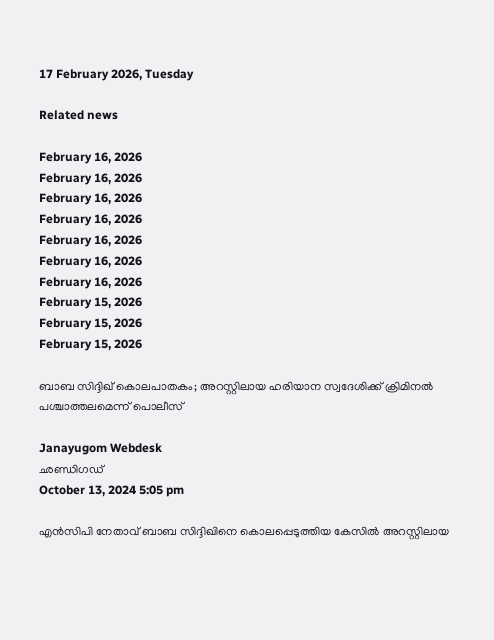17 February 2026, Tuesday

Related news

February 16, 2026
February 16, 2026
February 16, 2026
February 16, 2026
February 16, 2026
February 16, 2026
February 16, 2026
February 15, 2026
February 15, 2026
February 15, 2026

ബാബ സിദ്ദിഖ് കൊലപാതകം; അറസ്റ്റിലായ ഹരിയാന സ്വദേശിക്ക് ക്രിമിനല്‍ പശ്ചാത്തലമെന്ന് പൊലീസ്

Janayugom Webdesk
ഛണ്ഡിഗഡ്
October 13, 2024 5:05 pm

എന്‍സിപി നേതാവ് ബാബ സിദ്ദിഖിനെ കൊലപ്പെടുത്തിയ കേസില്‍ അറസ്റ്റിലായ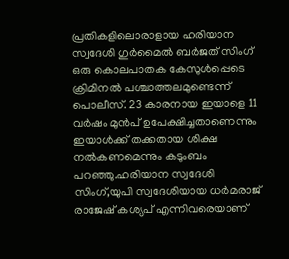പ്രതികളിലൊരാളായ ഹരിയാന സ്വദേശി ഗുര്‍മൈല്‍ ബര്‍ജത് സിംഗ് ഒരു കൊലപാതക കേസുള്‍പ്പെടെ ക്രിമിനല്‍ പശ്ചാത്തലമുണ്ടെന്ന് പൊലീസ്. 23 കാരനായ ഇയാളെ 11 വര്‍ഷം മുന്‍പ് ഉപേക്ഷിച്ചതാണെന്നും ഇയാള്‍ക്ക് തക്കതായ ശിക്ഷ നല്‍കണമെന്നും കടുംബം പറഞ്ഞു.ഹരിയാന സ്വദേശി സിംഗ്,യുപി സ്വദേശിയായ ധര്‍മരാജ് രാജേഷ് കശ്യപ് എന്നിവരെയാണ്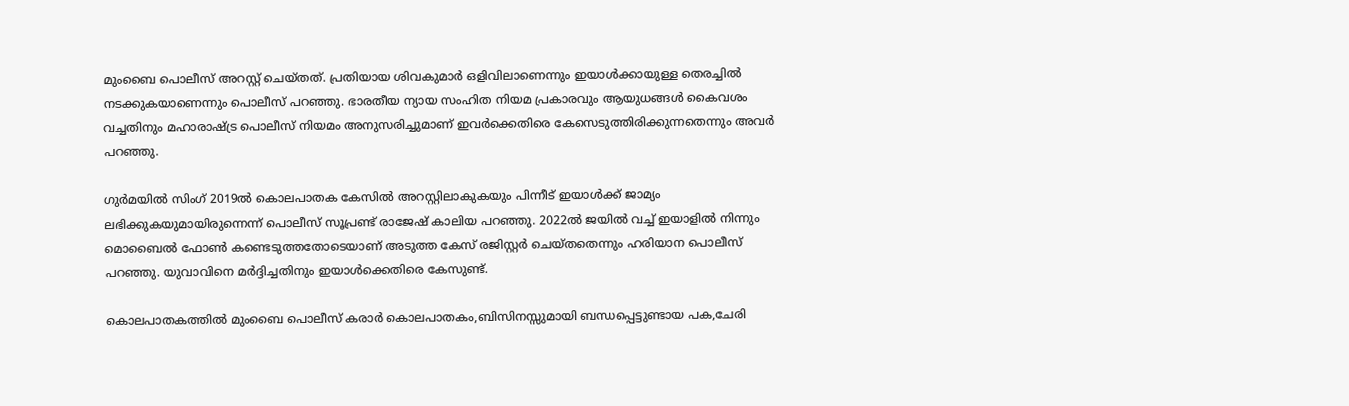മുംബൈ പൊലീസ് അറസ്റ്റ് ചെയ്തത്. പ്രതിയായ ശിവകുമാര്‍ ഒളിവിലാണെന്നും ഇയാള്‍ക്കായുള്ള തെരച്ചില്‍ നടക്കുകയാണെന്നും പൊലീസ് പറഞ്ഞു. ഭാരതീയ ന്യായ സംഹിത നിയമ പ്രകാരവും ആയുധങ്ങള്‍ കൈവശം വച്ചതിനും മഹാരാഷ്ട്ര പൊലീസ് നിയമം അനുസരിച്ചുമാണ് ഇവര്‍ക്കെതിരെ കേസെടുത്തിരിക്കുന്നതെന്നും അവര്‍ പറഞ്ഞു.

ഗുര്‍മയില്‍ സിംഗ് 2019ല്‍ കൊലപാതക കേസില്‍ അറസ്റ്റിലാകുകയും പിന്നീട് ഇയാള്‍ക്ക് ജാമ്യം ലഭിക്കുകയുമായിരുന്നെന്ന് പൊലീസ് സൂപ്രണ്ട് രാജേഷ് കാലിയ പറഞ്ഞു. 2022ല്‍ ജയില്‍ വച്ച് ഇയാളില്‍ നിന്നും മൊബൈല്‍ ഫോണ്‍ കണ്ടെടുത്തതോടെയാണ് അടുത്ത കേസ് രജിസ്റ്റര്‍ ചെയ്തതെന്നും ഹരിയാന പൊലീസ് പറഞ്ഞു. യുവാവിനെ മര്‍ദ്ദിച്ചതിനും ഇയാള്‍ക്കെതിരെ കേസുണ്ട്.

കൊലപാതകത്തില്‍ മുംബൈ പൊലീസ് കരാര്‍ കൊലപാതകം,ബിസിനസ്സുമായി ബന്ധപ്പെട്ടുണ്ടായ പക,ചേരി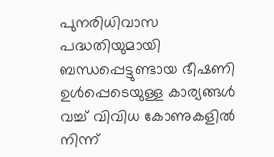പുനരിധിവാസ പദ്ധതിയുമായി ബന്ധപ്പെട്ടുണ്ടായ ഭീഷണി ഉള്‍പ്പെടെയുള്ള കാര്യങ്ങള്‍ വച്ച് വിവിധ കോണുകളില്‍ നിന്ന്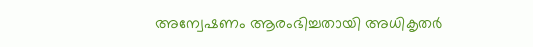അന്വേഷണം ആരംഭിച്ചതായി അധികൃതര്‍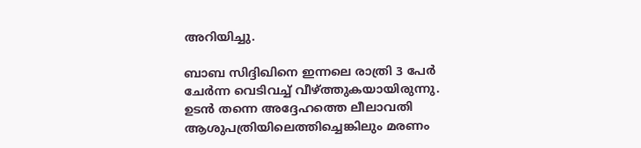അറിയിച്ചു.

ബാബ സിദ്ദിഖിനെ ഇന്നലെ രാത്രി 3 പേര്‍ ചേര്‍ന്ന വെടിവച്ച് വീഴ്ത്തുകയായിരുന്നു. ഉടന്‍ തന്നെ അദ്ദേഹത്തെ ലീലാവതി ആശുപത്രിയിലെത്തിച്ചെങ്കിലും മരണം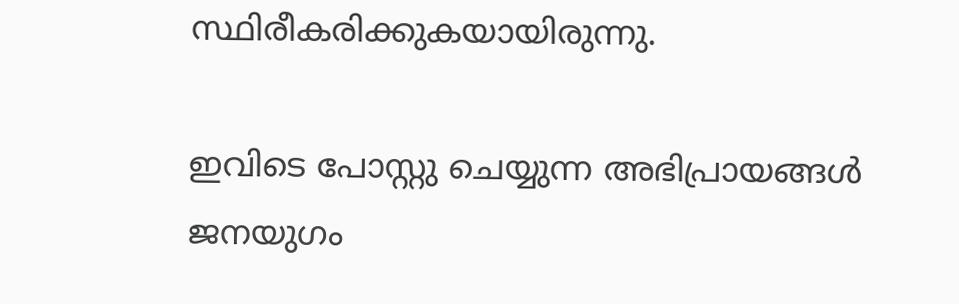സ്ഥിരീകരിക്കുകയായിരുന്നു.

ഇവിടെ പോസ്റ്റു ചെയ്യുന്ന അഭിപ്രായങ്ങള്‍ ജനയുഗം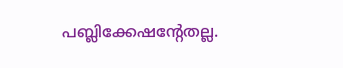പബ്ലിക്കേഷന്റേതല്ല.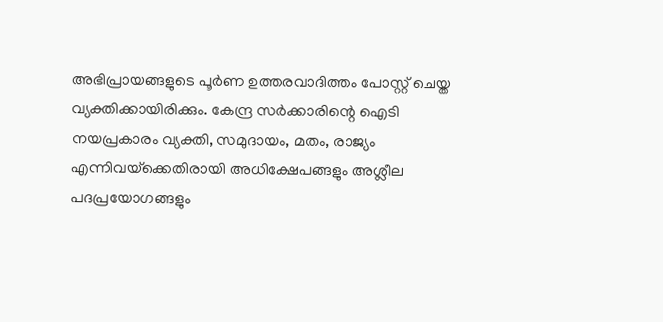അഭിപ്രായങ്ങളുടെ പൂര്‍ണ ഉത്തരവാദിത്തം പോസ്റ്റ് ചെയ്ത വ്യക്തിക്കായിരിക്കും. കേന്ദ്ര സര്‍ക്കാരിന്റെ ഐടി നയപ്രകാരം വ്യക്തി, സമുദായം, മതം, രാജ്യം എന്നിവയ്‌ക്കെതിരായി അധിക്ഷേപങ്ങളും അശ്ലീല പദപ്രയോഗങ്ങളും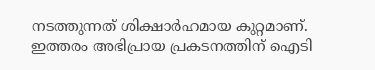നടത്തുന്നത് ശിക്ഷാര്‍ഹമായ കുറ്റമാണ്. ഇത്തരം അഭിപ്രായ പ്രകടനത്തിന് ഐടി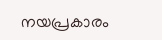നയപ്രകാരം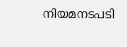നിയമനടപടി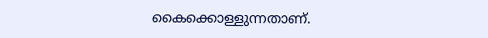കൈക്കൊള്ളുന്നതാണ്.